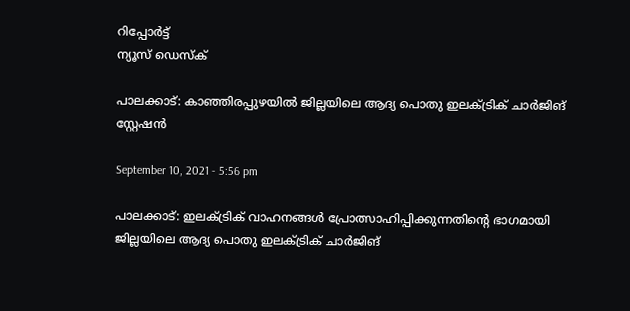റിപ്പോര്‍ട്ട്
ന്യൂസ് ഡെസ്ക്

പാലക്കാട്: കാഞ്ഞിരപ്പുഴയില്‍ ജില്ലയിലെ ആദ്യ പൊതു ഇലക്ട്രിക് ചാര്‍ജിങ് സ്റ്റേഷന്‍

September 10, 2021 - 5:56 pm

പാലക്കാട്: ഇലക്ട്രിക് വാഹനങ്ങള്‍ പ്രോത്സാഹിപ്പിക്കുന്നതിന്റെ ഭാഗമായി ജില്ലയിലെ ആദ്യ പൊതു ഇലക്ട്രിക് ചാര്‍ജിങ്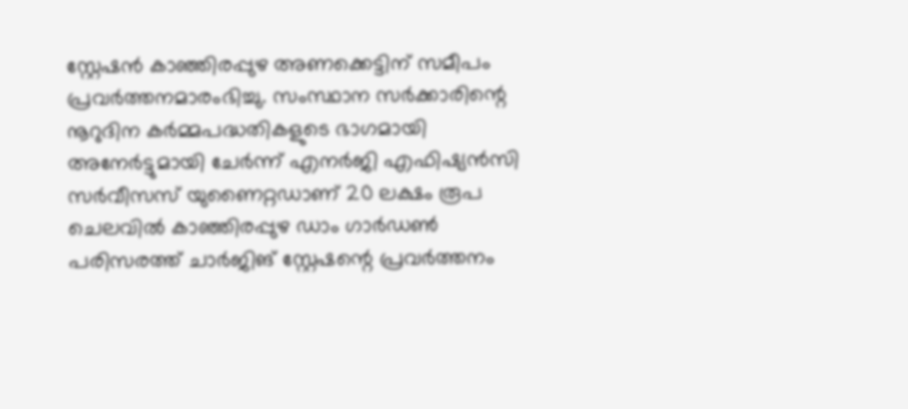സ്റ്റേഷന്‍ കാഞ്ഞിരപ്പുഴ അണക്കെട്ടിന് സമീപം പ്രവര്‍ത്തനമാരംഭിച്ചു. സംസ്ഥാന സര്‍ക്കാരിന്റെ നൂറുദിന കര്‍മ്മപദ്ധതികളുടെ ഭാഗമായി അനേര്‍ട്ടുമായി ചേര്‍ന്ന് എനര്‍ജി എഫിഷ്യന്‍സി സര്‍വീസസ് യുണൈറ്റഡാണ് 20 ലക്ഷം രൂപ ചെലവില്‍ കാഞ്ഞിരപ്പുഴ ഡാം ഗാര്‍ഡണ്‍ പരിസരത്ത് ചാര്‍ജിങ് സ്റ്റേഷന്റെ പ്രവര്‍ത്തനം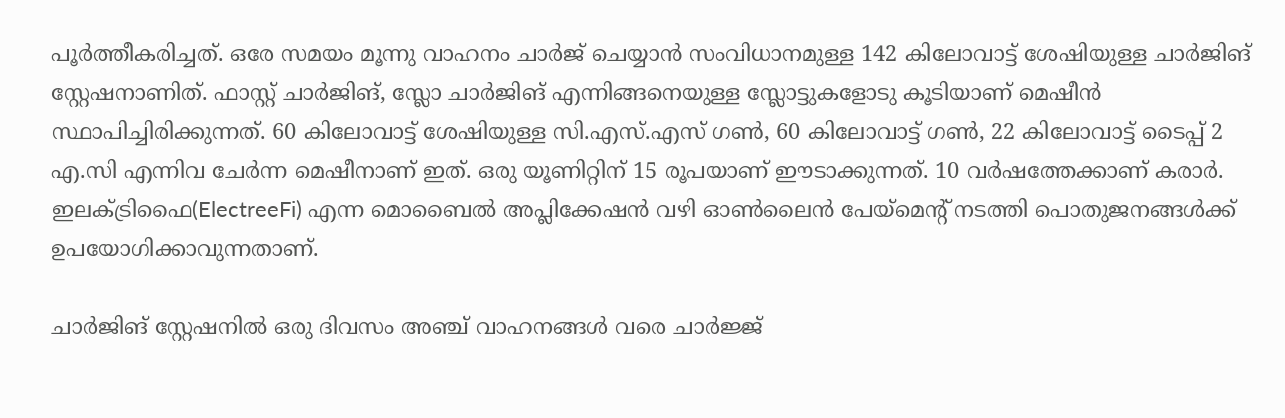പൂര്‍ത്തീകരിച്ചത്. ഒരേ സമയം മൂന്നു വാഹനം ചാര്‍ജ് ചെയ്യാന്‍ സംവിധാനമുള്ള 142 കിലോവാട്ട് ശേഷിയുള്ള ചാര്‍ജിങ് സ്റ്റേഷനാണിത്. ഫാസ്റ്റ് ചാര്‍ജിങ്, സ്ലോ ചാര്‍ജിങ് എന്നിങ്ങനെയുള്ള സ്ലോട്ടുകളോടു കൂടിയാണ് മെഷീന്‍ സ്ഥാപിച്ചിരിക്കുന്നത്. 60 കിലോവാട്ട് ശേഷിയുള്ള സി.എസ്.എസ് ഗണ്‍, 60 കിലോവാട്ട് ഗണ്‍, 22 കിലോവാട്ട് ടൈപ്പ് 2 എ.സി എന്നിവ ചേര്‍ന്ന മെഷീനാണ് ഇത്. ഒരു യൂണിറ്റിന് 15 രൂപയാണ് ഈടാക്കുന്നത്. 10 വര്‍ഷത്തേക്കാണ് കരാര്‍. ഇലക്ട്രിഫൈ(ElectreeFi) എന്ന മൊബൈല്‍ അപ്ലിക്കേഷന്‍ വഴി ഓണ്‍ലൈന്‍ പേയ്മെന്റ് നടത്തി പൊതുജനങ്ങള്‍ക്ക് ഉപയോഗിക്കാവുന്നതാണ്.

ചാര്‍ജിങ് സ്റ്റേഷനില്‍ ഒരു ദിവസം അഞ്ച് വാഹനങ്ങള്‍ വരെ ചാര്‍ജ്ജ്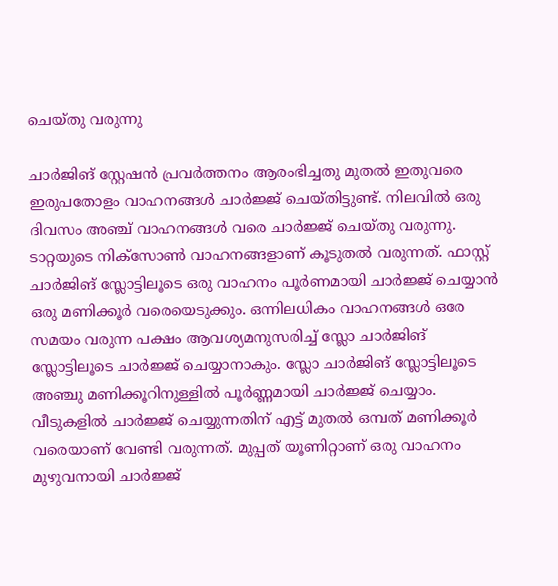ചെയ്തു വരുന്നു

ചാര്‍ജിങ് സ്റ്റേഷന്‍ പ്രവര്‍ത്തനം ആരംഭിച്ചതു മുതല്‍ ഇതുവരെ ഇരുപതോളം വാഹനങ്ങള്‍ ചാര്‍ജ്ജ് ചെയ്തിട്ടുണ്ട്. നിലവില്‍ ഒരു ദിവസം അഞ്ച് വാഹനങ്ങള്‍ വരെ ചാര്‍ജ്ജ് ചെയ്തു വരുന്നു. ടാറ്റയുടെ നിക്സോണ്‍ വാഹനങ്ങളാണ് കൂടുതല്‍ വരുന്നത്. ഫാസ്റ്റ് ചാര്‍ജിങ് സ്ലോട്ടിലൂടെ ഒരു വാഹനം പൂര്‍ണമായി ചാര്‍ജ്ജ് ചെയ്യാന്‍ ഒരു മണിക്കൂര്‍ വരെയെടുക്കും. ഒന്നിലധികം വാഹനങ്ങള്‍ ഒരേ സമയം വരുന്ന പക്ഷം ആവശ്യമനുസരിച്ച് സ്ലോ ചാര്‍ജിങ് സ്ലോട്ടിലൂടെ ചാര്‍ജ്ജ് ചെയ്യാനാകും. സ്ലോ ചാര്‍ജിങ് സ്ലോട്ടിലൂടെ അഞ്ചു മണിക്കൂറിനുള്ളില്‍ പൂര്‍ണ്ണമായി ചാര്‍ജ്ജ് ചെയ്യാം. വീടുകളില്‍ ചാര്‍ജ്ജ് ചെയ്യുന്നതിന് എട്ട് മുതല്‍ ഒമ്പത് മണിക്കൂര്‍ വരെയാണ് വേണ്ടി വരുന്നത്. മുപ്പത് യൂണിറ്റാണ് ഒരു വാഹനം മുഴുവനായി ചാര്‍ജ്ജ്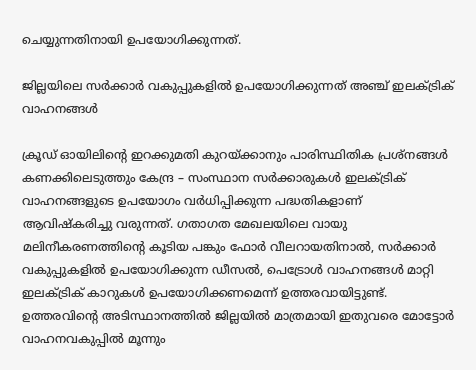ചെയ്യുന്നതിനായി ഉപയോഗിക്കുന്നത്.

ജില്ലയിലെ സര്‍ക്കാര്‍ വകുപ്പുകളില്‍ ഉപയോഗിക്കുന്നത് അഞ്ച് ഇലക്ട്രിക് വാഹനങ്ങള്‍

ക്രൂഡ് ഓയിലിന്റെ ഇറക്കുമതി കുറയ്ക്കാനും പാരിസ്ഥിതിക പ്രശ്‌നങ്ങള്‍ കണക്കിലെടുത്തും കേന്ദ്ര – സംസ്ഥാന സര്‍ക്കാരുകള്‍ ഇലക്ട്രിക് വാഹനങ്ങളുടെ ഉപയോഗം വര്‍ധിപ്പിക്കുന്ന പദ്ധതികളാണ് ആവിഷ്‌കരിച്ചു വരുന്നത്. ഗതാഗത മേഖലയിലെ വായു മലിനീകരണത്തിന്റെ കൂടിയ പങ്കും ഫോര്‍ വീലറായതിനാല്‍, സര്‍ക്കാര്‍ വകുപ്പുകളില്‍ ഉപയോഗിക്കുന്ന ഡീസല്‍, പെട്രോള്‍ വാഹനങ്ങള്‍ മാറ്റി ഇലക്ട്രിക് കാറുകള്‍ ഉപയോഗിക്കണമെന്ന് ഉത്തരവായിട്ടുണ്ട്. ഉത്തരവിന്റെ അടിസ്ഥാനത്തില്‍ ജില്ലയില്‍ മാത്രമായി ഇതുവരെ മോട്ടോര്‍ വാഹനവകുപ്പില്‍ മൂന്നും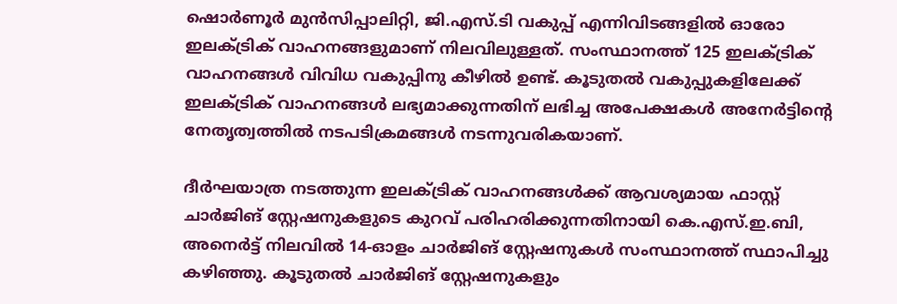ഷൊര്‍ണൂര്‍ മുന്‍സിപ്പാലിറ്റി, ജി.എസ്.ടി വകുപ്പ് എന്നിവിടങ്ങളില്‍ ഓരോ ഇലക്ട്രിക് വാഹനങ്ങളുമാണ് നിലവിലുള്ളത്. സംസ്ഥാനത്ത് 125 ഇലക്ട്രിക് വാഹനങ്ങള്‍ വിവിധ വകുപ്പിനു കീഴില്‍ ഉണ്ട്. കൂടുതല്‍ വകുപ്പുകളിലേക്ക് ഇലക്ട്രിക് വാഹനങ്ങള്‍ ലഭ്യമാക്കുന്നതിന് ലഭിച്ച അപേക്ഷകള്‍ അനേര്‍ട്ടിന്റെ നേതൃത്വത്തില്‍ നടപടിക്രമങ്ങള്‍ നടന്നുവരികയാണ്.

ദീര്‍ഘയാത്ര നടത്തുന്ന ഇലക്ട്രിക് വാഹനങ്ങള്‍ക്ക് ആവശ്യമായ ഫാസ്റ്റ് ചാര്‍ജിങ് സ്റ്റേഷനുകളുടെ കുറവ് പരിഹരിക്കുന്നതിനായി കെ.എസ്.ഇ.ബി, അനെര്‍ട്ട് നിലവില്‍ 14-ഓളം ചാര്‍ജിങ് സ്റ്റേഷനുകള്‍ സംസ്ഥാനത്ത് സ്ഥാപിച്ചു കഴിഞ്ഞു. കൂടുതല്‍ ചാര്‍ജിങ് സ്റ്റേഷനുകളും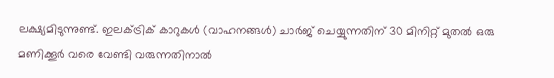ലക്ഷ്യമിടുന്നുണ്ട്. ഇലക്ട്രിക് കാറുകള്‍ (വാഹനങ്ങള്‍) ചാര്‍ജ് ചെയ്യുന്നതിന് 30 മിനിറ്റ് മുതല്‍ ഒരു മണിക്കൂര്‍ വരെ വേണ്ടി വരുന്നതിനാല്‍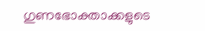ഗുണഭോക്താക്കളുടെ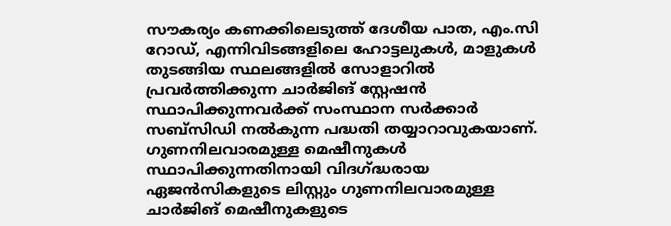സൗകര്യം കണക്കിലെടുത്ത് ദേശീയ പാത, എം.സി റോഡ്, എന്നിവിടങ്ങളിലെ ഹോട്ടലുകള്‍, മാളുകള്‍ തുടങ്ങിയ സ്ഥലങ്ങളില്‍ സോളാറില്‍ പ്രവര്‍ത്തിക്കുന്ന ചാര്‍ജിങ് സ്റ്റേഷന്‍ സ്ഥാപിക്കുന്നവര്‍ക്ക് സംസ്ഥാന സര്‍ക്കാര്‍ സബ്സിഡി നല്‍കുന്ന പദ്ധതി തയ്യാറാവുകയാണ്. ഗുണനിലവാരമുള്ള മെഷീനുകള്‍ സ്ഥാപിക്കുന്നതിനായി വിദഗ്ദ്ധരായ ഏജന്‍സികളുടെ ലിസ്റ്റും ഗുണനിലവാരമുള്ള ചാര്‍ജിങ് മെഷീനുകളുടെ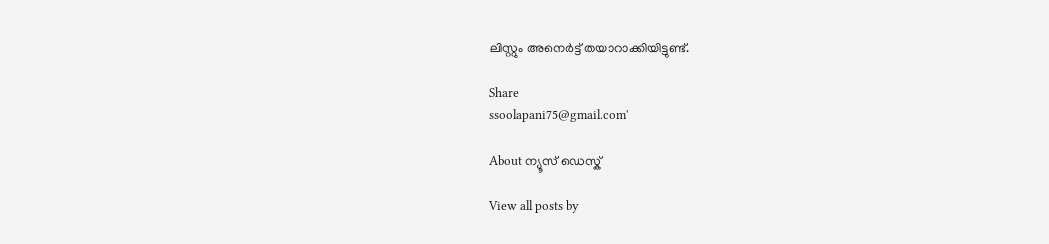ലിസ്റ്റും അനെര്‍ട്ട് തയാറാക്കിയിട്ടുണ്ട്.

Share
ssoolapani75@gmail.com'

About ന്യൂസ് ഡെസ്ക്

View all posts by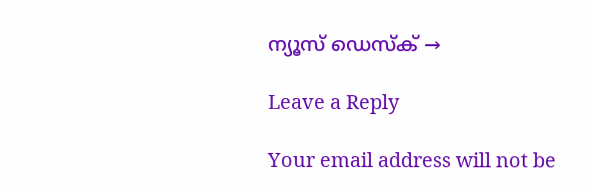ന്യൂസ് ഡെസ്ക് →

Leave a Reply

Your email address will not be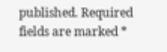published. Required fields are marked *